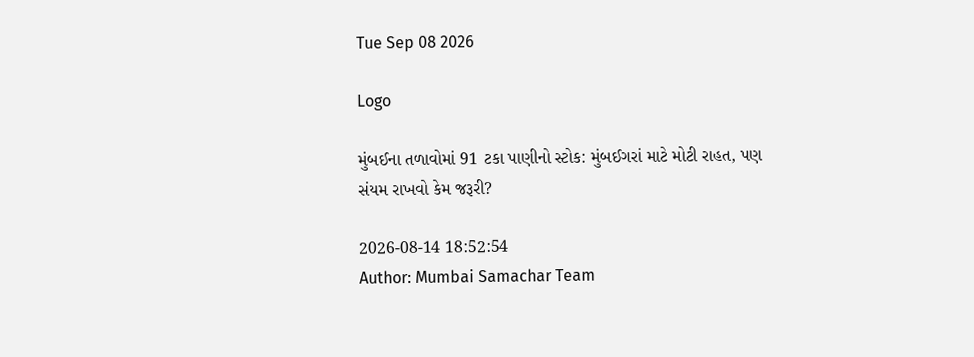Tue Sep 08 2026

Logo

મુંબઈના તળાવોમાં 91 ટકા પાણીનો સ્ટોક: મુંબઈગરાં માટે મોટી રાહત, પણ સંયમ રાખવો કેમ જરૂરી?

2026-08-14 18:52:54
Author: Mumbai Samachar Team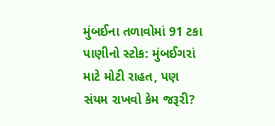મુંબઈના તળાવોમાં 91 ટકા પાણીનો સ્ટોક: મુંબઈગરાં માટે મોટી રાહત, પણ સંયમ રાખવો કેમ જરૂરી?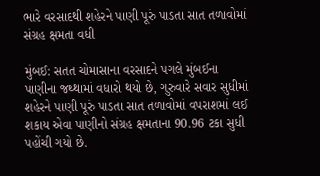ભારે વરસાદથી શહેરને પાણી પૂરું પાડતા સાત તળાવોમાં સંગ્રહ ક્ષમતા વધી

મુંબઈ: સતત ચોમાસાના વરસાદને પગલે મુંબઈના પાણીના જથ્થામાં વધારો થયો છે, ગુરુવારે સવાર સુધીમાં શહેરને પાણી પૂરું પાડતા સાત તળાવોમાં વપરાશમાં લઈ શકાય એવા પાણીનો સંગ્રહ ક્ષમતાના 90.96 ટકા સુધી પહોંચી ગયો છે.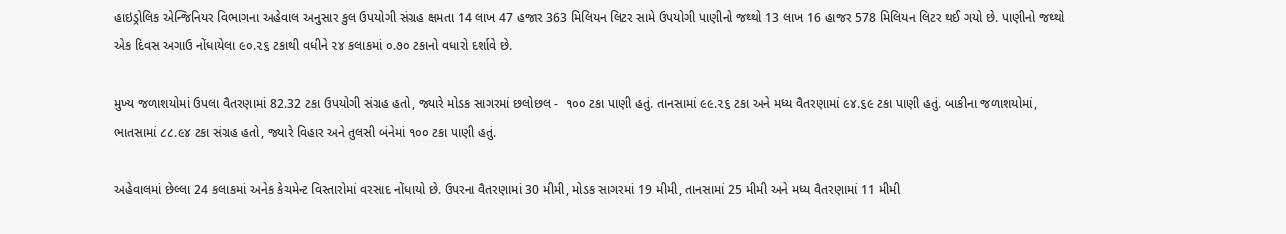હાઇડ્રોલિક એન્જિનિયર વિભાગના અહેવાલ અનુસાર કુલ ઉપયોગી સંગ્રહ ક્ષમતા 14 લાખ 47 હજાર 363 મિલિયન લિટર સામે ઉપયોગી પાણીનો જથ્થો 13 લાખ 16 હાજર 578 મિલિયન લિટર થઈ ગયો છે. પાણીનો જથ્થો એક દિવસ અગાઉ નોંધાયેલા ૯૦.૨૬ ટકાથી વધીને ૨૪ કલાકમાં ૦.૭૦ ટકાનો વધારો દર્શાવે છે.

મુખ્ય જળાશયોમાં ઉપલા વૈતરણામાં 82.32 ટકા ઉપયોગી સંગ્રહ હતો, જ્યારે મોડક સાગરમાં છલોછલ -  ૧૦૦ ટકા પાણી હતું. તાનસામાં ૯૯.૨૬ ટકા અને મધ્ય વૈતરણામાં ૯૪.૬૯ ટકા પાણી હતું. બાકીના જળાશયોમાં, ભાતસામાં ૮૮.૯૪ ટકા સંગ્રહ હતો, જ્યારે વિહાર અને તુલસી બંનેમાં ૧૦૦ ટકા પાણી હતું.

અહેવાલમાં છેલ્લા 24 કલાકમાં અનેક કેચમેન્ટ વિસ્તારોમાં વરસાદ નોંધાયો છે. ઉપરના વૈતરણામાં 30 મીમી, મોડક સાગરમાં 19 મીમી, તાનસામાં 25 મીમી અને મધ્ય વૈતરણામાં 11 મીમી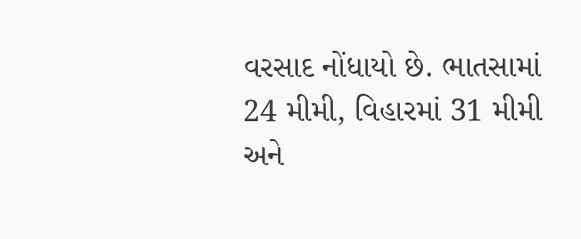વરસાદ નોંધાયો છે. ભાતસામાં 24 મીમી, વિહારમાં 31 મીમી અને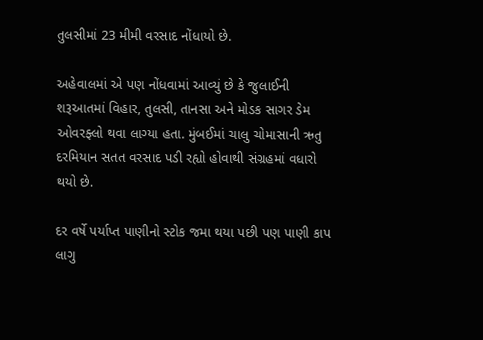તુલસીમાં 23 મીમી વરસાદ નોંધાયો છે.

અહેવાલમાં એ પણ નોંધવામાં આવ્યું છે કે જુલાઈની શરૂઆતમાં વિહાર, તુલસી, તાનસા અને મોડક સાગર ડેમ ઓવરફ્લો થવા લાગ્યા હતા. મુંબઈમાં ચાલુ ચોમાસાની ઋતુ દરમિયાન સતત વરસાદ પડી રહ્યો હોવાથી સંગ્રહમાં વધારો થયો છે.

દર વર્ષે પર્યાપ્ત પાણીનો સ્ટોક જમા થયા પછી પણ પાણી કાપ લાગુ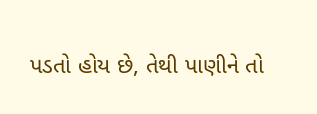પડતો હોય છે, તેથી પાણીને તો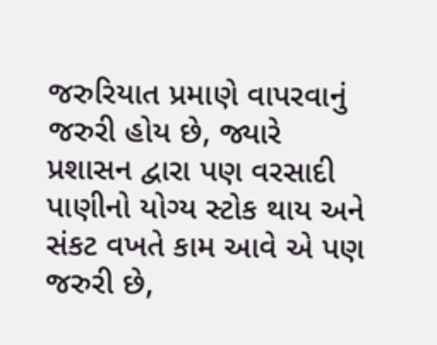જરુરિયાત પ્રમાણે વાપરવાનું જરુરી હોય છે, જ્યારે પ્રશાસન દ્વારા પણ વરસાદી પાણીનો યોગ્ય સ્ટોક થાય અને સંકટ વખતે કામ આવે એ પણ જરુરી છે,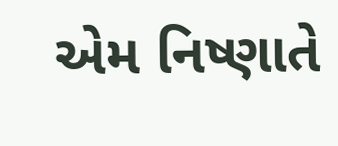એમ નિષ્ણાતે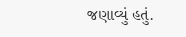જણાવ્યું હતું.